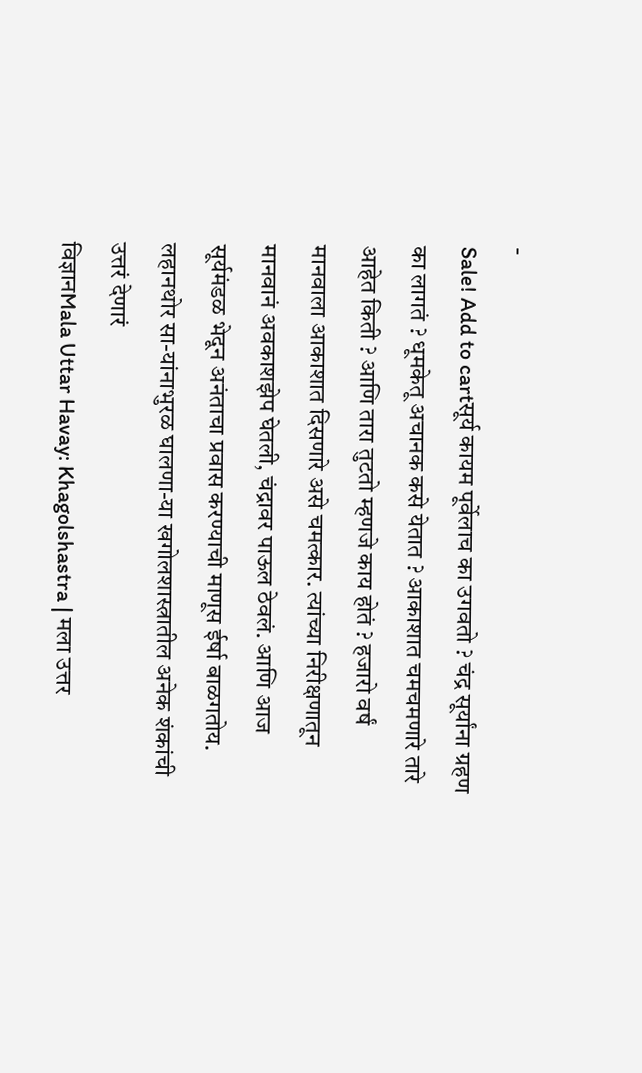-
Sale! Add to cartसूर्य कायम पूर्वेलाच का उगवतो ? चंद्र सूर्यांना ग्रहण का लागतं ? धूमकेतू अचानक कसे येतात ? आकाशात चमचमणारे तारे आहेत किती ? आणि तारा तुटतो म्हणजे काय होतं ? हजारो वर्षं मानवाला आकाशात दिसणारे असे चमत्कार. त्यांच्या निरीक्षणातून मानवानं अवकाशझेप घेतली, चंद्रावर पाऊल ठेवलं. आणि आज सूर्यमंडळ भेदून अनंताचा प्रवास करण्याची माणूस ईर्षा बाळगतोय. लहानथोर सा-यांनाभुरळ घालणा-या खगोलशास्त्रातील अनेक शंकांची उत्तरं देणारं
विज्ञानMala Uttar Havay: Khagolshastra | मला उत्तर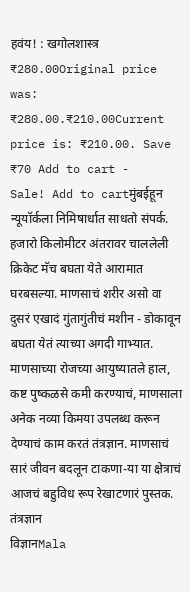हवंय! : खगोलशास्त्र
₹280.00Original price was: ₹280.00.₹210.00Current price is: ₹210.00. Save ₹70 Add to cart -
Sale! Add to cartमुंबईहून न्यूयॉर्कला निमिषार्धात साधतो संपर्क. हजारो किलोमीटर अंतरावर चाललेली क्रिकेट मॅच बघता येते आरामात घरबसल्या. माणसाचं शरीर असो वा दुसरं एखादं गुंतागुंतीचं मशीन - डोकावून बघता येतं त्याच्या अगदी गाभ्यात. माणसाच्या रोजच्या आयुष्यातले हाल, कष्ट पुष्कळसे कमी करण्याचं, माणसाला अनेक नव्या किमया उपलब्ध करून देण्याचं काम करतं तंत्रज्ञान. माणसाचं सारं जीवन बदलून टाकणा-या या क्षेत्राचं आजचं बहुविध रूप रेखाटणारं पुस्तक. तंत्रज्ञान
विज्ञानMala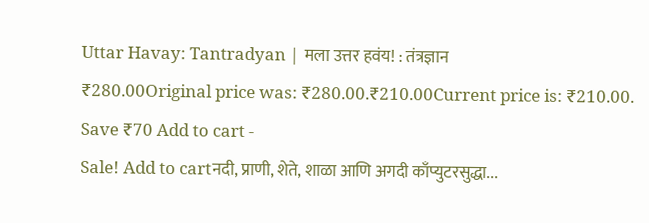Uttar Havay: Tantradyan | मला उत्तर हवंय! : तंत्रज्ञान
₹280.00Original price was: ₹280.00.₹210.00Current price is: ₹210.00. Save ₹70 Add to cart -
Sale! Add to cartनदी, प्राणी, शेते, शाळा आणि अगदी काँप्युटरसुद्धा...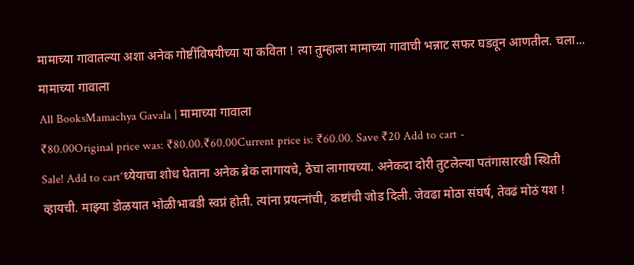मामाच्या गावातल्या अशा अनेक गोष्टींविषयीच्या या कविता ! त्या तुम्हाला मामाच्या गावाची भन्नाट सफर घडवून आणतील. चला... मामाच्या गावाला
All BooksMamachya Gavala | मामाच्या गावाला
₹80.00Original price was: ₹80.00.₹60.00Current price is: ₹60.00. Save ₹20 Add to cart -
Sale! Add to cart'ध्येयाचा शोध घेताना अनेक ब्रेक लागायचे, ठेचा लागायच्या. अनेकदा दोरी तुटलेल्या पतंगासारखी स्थिती व्हायची. माझ्या डोळयात भोळीभाबडी स्वप्नं होती. त्यांना प्रयत्नांची, कष्टांची जोड दिली. जेवढा मोठा संघर्ष, तेवढं मोठं यश !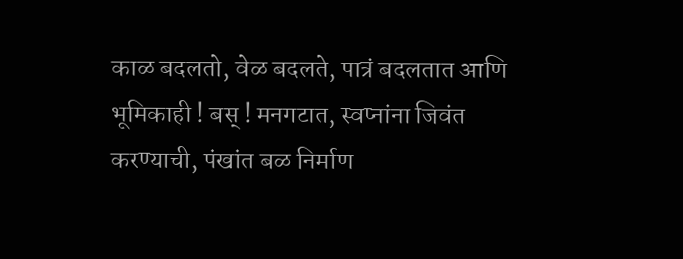काळ बदलतो, वेळ बदलते, पात्रं बदलतात आणि भूमिकाही ! बस् ! मनगटात, स्वप्नांना जिवंत करण्याची, पंखांत बळ निर्माण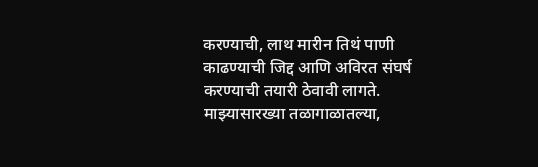करण्याची, लाथ मारीन तिथं पाणी काढण्याची जिद्द आणि अविरत संघर्ष करण्याची तयारी ठेवावी लागते. माझ्यासारख्या तळागाळातल्या,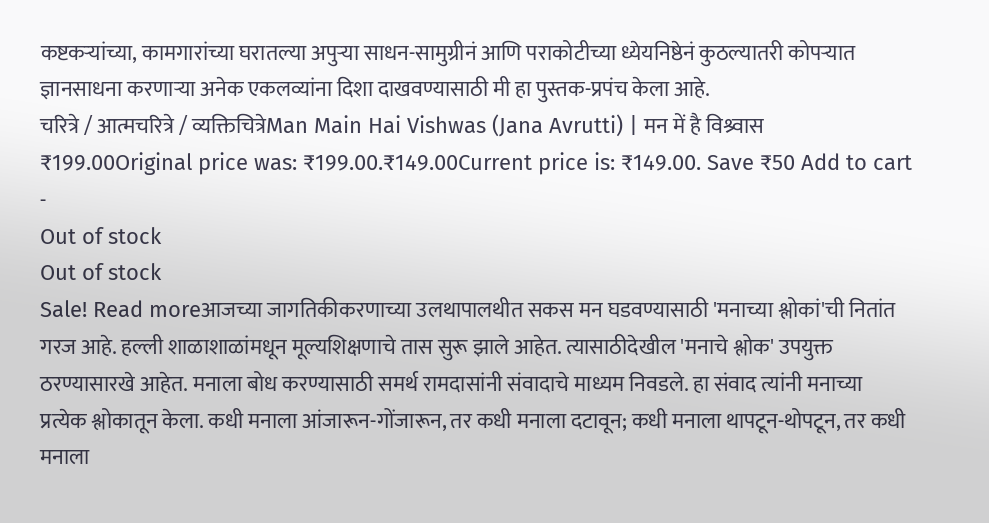कष्टकऱ्यांच्या, कामगारांच्या घरातल्या अपुऱ्या साधन-सामुग्रीनं आणि पराकोटीच्या ध्येयनिष्ठेनं कुठल्यातरी कोपऱ्यात ज्ञानसाधना करणाऱ्या अनेक एकलव्यांना दिशा दाखवण्यासाठी मी हा पुस्तक-प्रपंच केला आहे.
चरित्रे / आत्मचरित्रे / व्यक्तिचित्रेMan Main Hai Vishwas (Jana Avrutti) | मन में है विश्र्वास
₹199.00Original price was: ₹199.00.₹149.00Current price is: ₹149.00. Save ₹50 Add to cart -
Out of stock
Out of stock
Sale! Read moreआजच्या जागतिकीकरणाच्या उलथापालथीत सकस मन घडवण्यासाठी 'मनाच्या श्लोकां'ची नितांत गरज आहे. हल्ली शाळाशाळांमधून मूल्यशिक्षणाचे तास सुरू झाले आहेत. त्यासाठीदेखील 'मनाचे श्लोक' उपयुक्त ठरण्यासारखे आहेत. मनाला बोध करण्यासाठी समर्थ रामदासांनी संवादाचे माध्यम निवडले. हा संवाद त्यांनी मनाच्या प्रत्येक श्लोकातून केला. कधी मनाला आंजारून-गोंजारून, तर कधी मनाला दटावून; कधी मनाला थापटून-थोपटून, तर कधी मनाला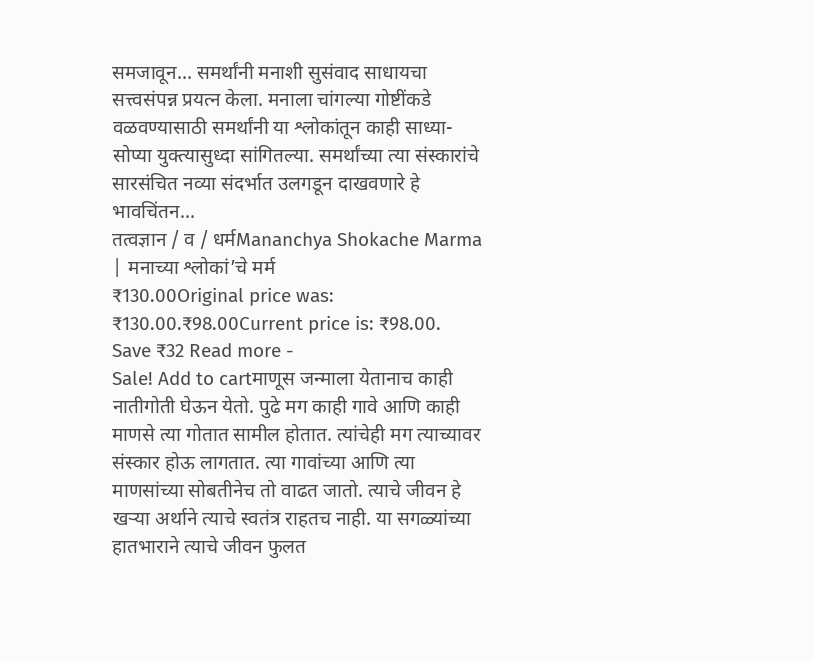समजावून... समर्थांनी मनाशी सुसंवाद साधायचा सत्त्वसंपन्न प्रयत्न केला. मनाला चांगल्या गोष्टींकडे वळवण्यासाठी समर्थांनी या श्लोकांतून काही साध्या-सोप्या युक्त्यासुध्दा सांगितल्या. समर्थांच्या त्या संस्कारांचे सारसंचित नव्या संदर्भात उलगडून दाखवणारे हे भावचिंतन...
तत्वज्ञान / व / धर्मMananchya Shokache Marma | मनाच्या श्लोकां’चे मर्म
₹130.00Original price was: ₹130.00.₹98.00Current price is: ₹98.00. Save ₹32 Read more -
Sale! Add to cartमाणूस जन्माला येतानाच काही नातीगोती घेऊन येतो. पुढे मग काही गावे आणि काही माणसे त्या गोतात सामील होतात. त्यांचेही मग त्याच्यावर संस्कार होऊ लागतात. त्या गावांच्या आणि त्या माणसांच्या सोबतीनेच तो वाढत जातो. त्याचे जीवन हे खऱ्या अर्थाने त्याचे स्वतंत्र राहतच नाही. या सगळ्यांच्या हातभाराने त्याचे जीवन फुलत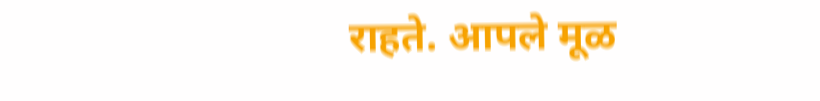राहते. आपले मूळ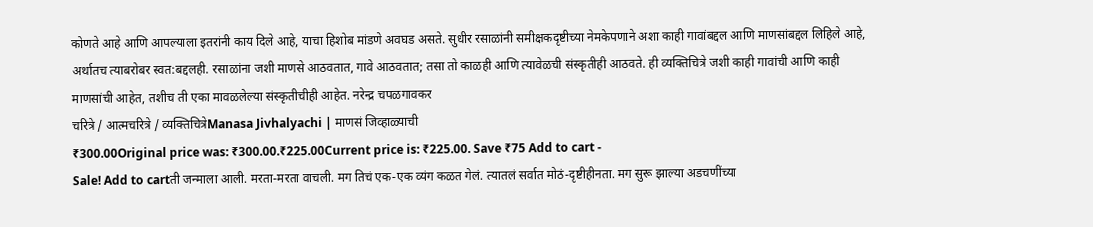कोणते आहे आणि आपल्याला इतरांनी काय दिले आहे, याचा हिशोब मांडणे अवघड असते. सुधीर रसाळांनी समीक्षकदृष्टीच्या नेमकेपणाने अशा काही गावांबद्दल आणि माणसांबद्दल लिहिले आहे, अर्थातच त्याबरोबर स्वत:बद्दलही. रसाळांना जशी माणसे आठवतात, गावे आठवतात; तसा तो काळही आणि त्यावेळची संस्कृतीही आठवते. ही व्यक्तिचित्रे जशी काही गावांची आणि काही माणसांची आहेत, तशीच ती एका मावळलेल्या संस्कृतीचीही आहेत. नरेन्द्र चपळगावकर
चरित्रे / आत्मचरित्रे / व्यक्तिचित्रेManasa Jivhalyachi | माणसं जिव्हाळ्याची
₹300.00Original price was: ₹300.00.₹225.00Current price is: ₹225.00. Save ₹75 Add to cart -
Sale! Add to cartती जन्माला आली. मरता-मरता वाचली. मग तिचं एक-एक व्यंग कळत गेलं. त्यातलं सर्वात मोठं-दृष्टीहीनता. मग सुरू झाल्या अडचणींच्या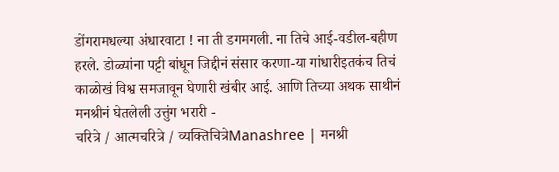डोंगरामधल्या अंधारवाटा ! ना ती डगमगली. ना तिचे आई-वडील-बहीण हरले. डोळ्यांना पट्टी बांधून जिद्दीनं संसार करणा-या गांधारीइतकंच तिचं काळोखं विश्व समजावून घेणारी खंबीर आई. आणि तिच्या अथक साथीनं मनश्रीनं घेतलेली उत्तुंग भरारी -
चरित्रे / आत्मचरित्रे / व्यक्तिचित्रेManashree | मनश्री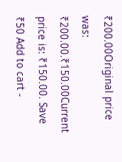₹200.00Original price was: ₹200.00.₹150.00Current price is: ₹150.00. Save ₹50 Add to cart -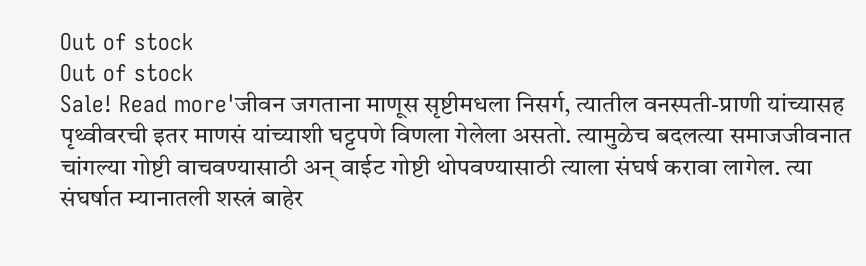Out of stock
Out of stock
Sale! Read more'जीवन जगताना माणूस सृष्टीमधला निसर्ग, त्यातील वनस्पती-प्राणी यांच्यासह पृथ्वीवरची इतर माणसं यांच्याशी घट्टपणे विणला गेलेला असतो. त्यामुळेच बदलत्या समाजजीवनात चांगल्या गोष्टी वाचवण्यासाठी अन् वाईट गोष्टी थोपवण्यासाठी त्याला संघर्ष करावा लागेल. त्या संघर्षात म्यानातली शस्त्रं बाहेर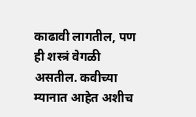काढावी लागतील, पण ही शस्त्रं वेगळी असतील. कवीच्या म्यानात आहेत अशीच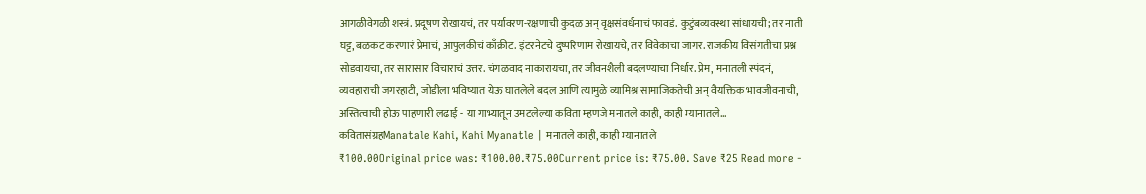आगळीवेगळी शस्त्रं. प्रदूषण रोखायचं, तर पर्यावरण-रक्षणाची कुदळ अन् वृक्षसंवर्धनाचं फावडं. कुटुंबव्यवस्था सांधायची; तर नाती घट्ट, बळकट करणारं प्रेमाचं, आपुलकीचं काँक्रीट. इंटरनेटचे दुष्परिणाम रोखायचे, तर विवेकाचा जागर. राजकीय विसंगतीचा प्रश्न सोडवायचा, तर सारासार विचाराचं उत्तर. चंगळवाद नाकारायचा, तर जीवनशैली बदलण्याचा निर्धार. प्रेम, मनातली स्पंदनं, व्यवहाराची जगरहाटी, जोडीला भविष्यात येऊ घातलेले बदल आणि त्यामुळे व्यामिश्र सामाजिकतेची अन् वैयक्तिक भावजीवनाची, अस्तित्वाची होऊ पाहणारी लढाई - या गाभ्यातून उमटलेल्या कविता म्हणजे मनातले काही, काही म्यानातले...
कवितासंग्रहManatale Kahi, Kahi Myanatle | मनातले काही, काही म्यानातले
₹100.00Original price was: ₹100.00.₹75.00Current price is: ₹75.00. Save ₹25 Read more -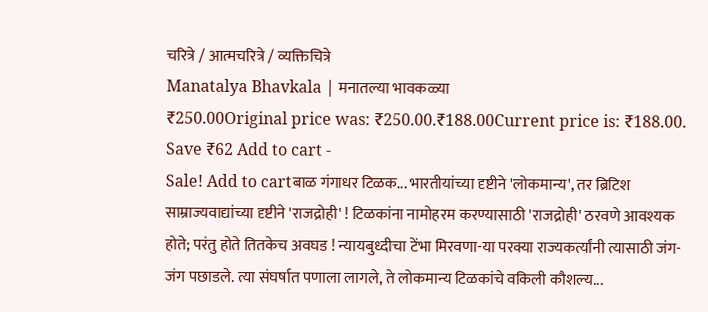चरित्रे / आत्मचरित्रे / व्यक्तिचित्रे
Manatalya Bhavkala | मनातल्या भावकळ्या
₹250.00Original price was: ₹250.00.₹188.00Current price is: ₹188.00. Save ₹62 Add to cart -
Sale! Add to cartबाळ गंगाधर टिळक... भारतीयांच्या दृष्टीने 'लोकमान्य', तर ब्रिटिश साम्राज्यवाद्यांच्या दृष्टीने 'राजद्रोही' ! टिळकांना नामोहरम करण्यासाठी 'राजद्रोही' ठरवणे आवश्यक होते; परंतु होते तितकेच अवघड ! न्यायबुध्दीचा टेंभा मिरवणा-या परक्या राज्यकर्त्यांनी त्यासाठी जंग-जंग पछाडले. त्या संघर्षात पणाला लागले, ते लोकमान्य टिळकांचे वकिली कौशल्य...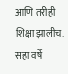आणि तरीही शिक्षा झालीच. सहा वर्षे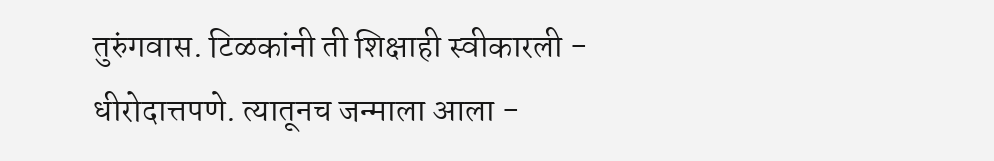तुरुंगवास. टिळकांनी ती शिक्षाही स्वीकारली - धीरोदात्तपणे. त्यातूनच जन्माला आला -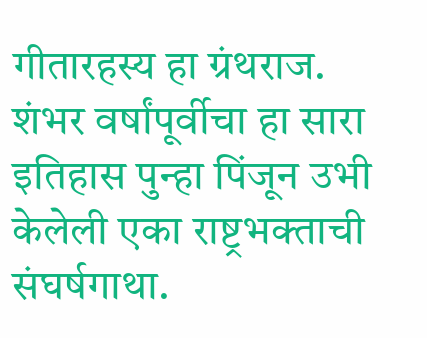गीतारहस्य हा ग्रंथराज. शंभर वर्षांपूर्वीचा हा सारा इतिहास पुन्हा पिंजून उभी केलेली एका राष्ट्रभक्ताची संघर्षगाथा.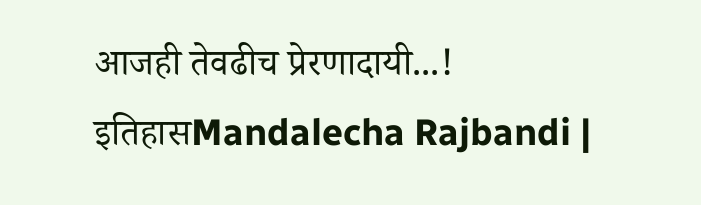आजही तेवढीच प्रेरणादायी...!
इतिहासMandalecha Rajbandi |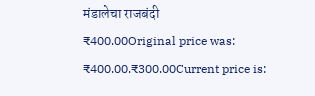मंडालेचा राजबंदी
₹400.00Original price was: ₹400.00.₹300.00Current price is: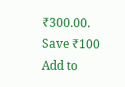₹300.00. Save ₹100 Add to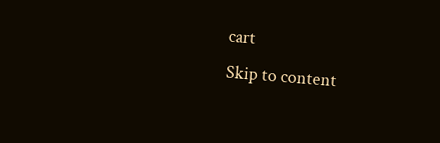cart
Skip to content